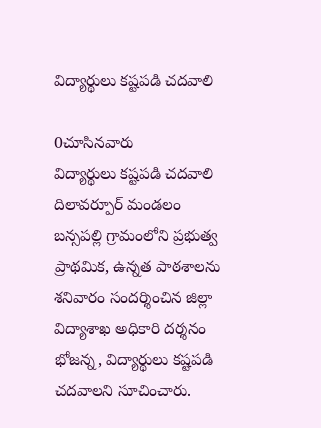విద్యార్థులు కష్టపడి చదవాలి

0చూసినవారు
విద్యార్థులు కష్టపడి చదవాలి
దిలావర్పూర్ మండలం బన్సపల్లి గ్రామంలోని ప్రభుత్వ ప్రాథమిక, ఉన్నత పాఠశాలను శనివారం సందర్శించిన జిల్లా విద్యాశాఖ అధికారి దర్శనం భోజన్న, విద్యార్థులు కష్టపడి చదవాలని సూచించారు.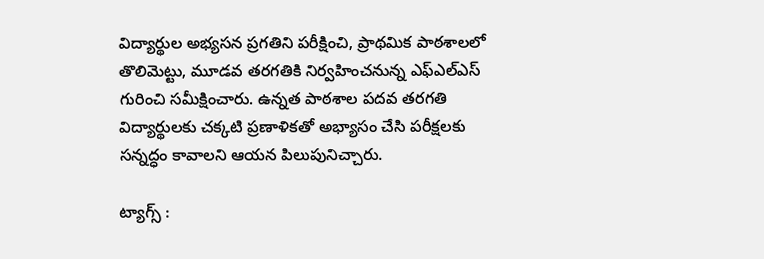విద్యార్థుల అభ్యసన ప్రగతిని పరీక్షించి, ప్రాథమిక పాఠశాలలో తొలిమెట్టు, మూడవ తరగతికి నిర్వహించనున్న ఎఫ్ఎల్ఎస్ గురించి సమీక్షించారు. ఉన్నత పాఠశాల పదవ తరగతి విద్యార్థులకు చక్కటి ప్రణాళికతో అభ్యాసం చేసి పరీక్షలకు సన్నద్ధం కావాలని ఆయన పిలుపునిచ్చారు.

ట్యాగ్స్ :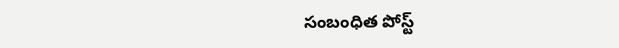సంబంధిత పోస్ట్